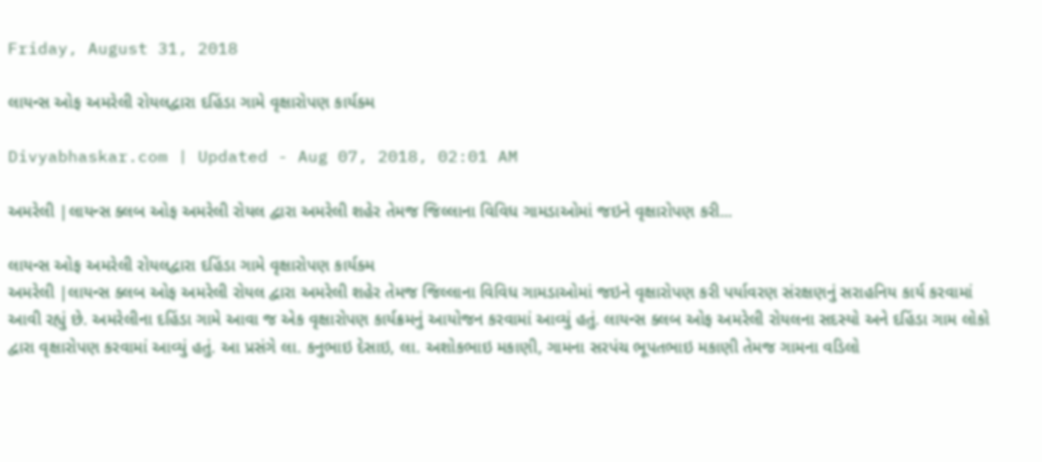Friday, August 31, 2018

લાયન્સ ઓફ અમરેલી રોયલદ્વારા દહિંડા ગામે વૃક્ષારોપણ કાર્યક્મ

Divyabhaskar.com | Updated - Aug 07, 2018, 02:01 AM

અમરેલી |લાયન્સ ક્લબ ઓફ અમરેલી રોયલ દ્વારા અમરેલી શહેર તેમજ જિલ્લાના વિવિધ ગામડાઓમાં જઇને વૃક્ષારોપણ કરી...

લાયન્સ ઓફ અમરેલી રોયલદ્વારા દહિંડા ગામે વૃક્ષારોપણ કાર્યક્મ
અમરેલી |લાયન્સ ક્લબ ઓફ અમરેલી રોયલ દ્વારા અમરેલી શહેર તેમજ જિલ્લાના વિવિધ ગામડાઓમાં જઇને વૃક્ષારોપણ કરી પર્યાવરણ સંરક્ષણનું સરાહનિય કાર્ય કરવામાં આવી રહ્યું છે. અમરેલીના દહિંડા ગામે આવા જ એક વૃક્ષારોપણ કાર્યક્રમનું આયોજન કરવામાં આવ્યું હતું. લાયન્સ ક્લબ ઓફ અમરેલી રોયલના સદસ્યો અને દહિંડા ગામ લોકો દ્વારા વૃક્ષારોપણ કરવામાં આવ્યું હતું. આ પ્રસંગે લા. કનુભાઇ દેસાઇ, લા. અશોકભાઇ મકાણી, ગામના સરપંચ ભૂપતભાઇ મકાણી તેમજ ગામના વડિલો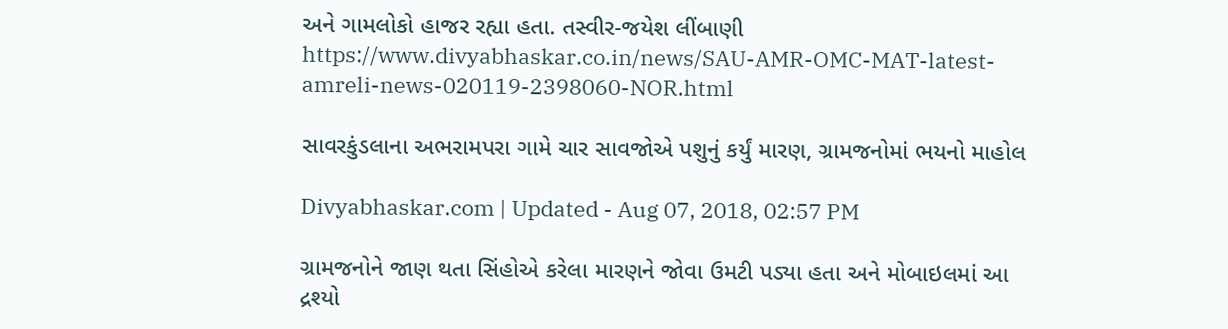અને ગામલોકો હાજર રહ્યા હતા. તસ્વીર-જયેશ લીંબાણી
https://www.divyabhaskar.co.in/news/SAU-AMR-OMC-MAT-latest-amreli-news-020119-2398060-NOR.html

સાવરકુંડલાના અભરામપરા ગામે ચાર સાવજોએ પશુનું કર્યું મારણ, ગ્રામજનોમાં ભયનો માહોલ

Divyabhaskar.com | Updated - Aug 07, 2018, 02:57 PM

ગ્રામજનોને જાણ થતા સિંહોએ કરેલા મારણને જોવા ઉમટી પડ્યા હતા અને મોબાઇલમાં આ દ્રશ્યો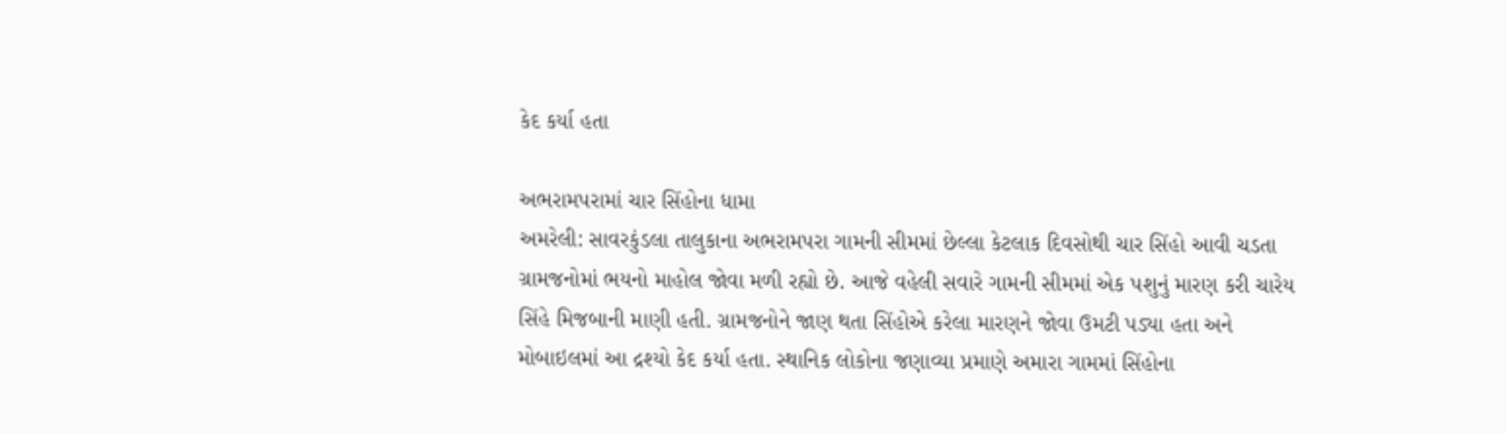કેદ કર્યા હતા

અભરામપરામાં ચાર સિંહોના ધામા
અમરેલી: સાવરકુંડલા તાલુકાના અભરામપરા ગામની સીમમાં છેલ્લા કેટલાક દિવસોથી ચાર સિંહો આવી ચડતા ગ્રામજનોમાં ભયનો માહોલ જોવા મળી રહ્યો છે. આજે વહેલી સવારે ગામની સીમમાં એક પશુનું મારણ કરી ચારેય સિંહે મિજબાની માણી હતી. ગ્રામજનોને જાણ થતા સિંહોએ કરેલા મારણને જોવા ઉમટી પડ્યા હતા અને મોબાઇલમાં આ દ્રશ્યો કેદ કર્યા હતા. સ્થાનિક લોકોના જણાવ્યા પ્રમાણે અમારા ગામમાં સિંહોના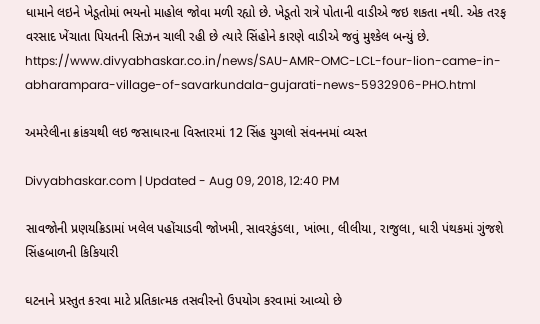ધામાને લઇને ખેડૂતોમાં ભયનો માહોલ જોવા મળી રહ્યો છે. ખેડૂતો રાત્રે પોતાની વાડીએ જઇ શકતા નથી. એક તરફ વરસાદ ખેંચાતા પિયતની સિઝન ચાલી રહી છે ત્યારે સિંહોને કારણે વાડીએ જવું મુશ્કેલ બન્યું છે.
https://www.divyabhaskar.co.in/news/SAU-AMR-OMC-LCL-four-lion-came-in-abharampara-village-of-savarkundala-gujarati-news-5932906-PHO.html

અમરેલીના ક્રાંકચથી લઇ જસાધારના વિસ્તારમાં 12 સિંહ યુગલો સંવનનમાં વ્યસ્ત

Divyabhaskar.com | Updated - Aug 09, 2018, 12:40 PM

સાવજોની પ્રણયક્રિડામાં ખલેલ પહોંચાડવી જોખમી, સાવરકુંડલા, ખાંભા, લીલીયા, રાજુલા, ધારી પંથકમાં ગુંજશે સિંહબાળની કિકિયારી

ઘટનાને પ્રસ્તુત કરવા માટે પ્રતિકાત્મક તસવીરનો ઉપયોગ કરવામાં આવ્યો છે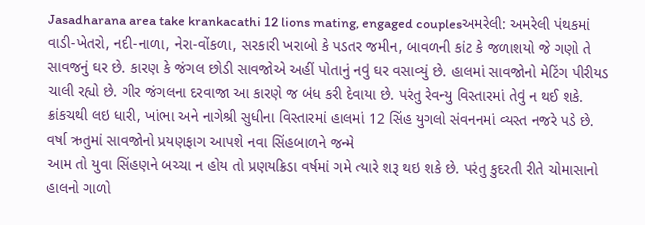Jasadharana area take krankacathi 12 lions mating, engaged couplesઅમરેલી: અમરેલી પંથકમાં વાડી-ખેતરો, નદી-નાળા, નેરા-વોંકળા, સરકારી ખરાબો કે પડતર જમીન, બાવળની કાંટ કે જળાશયો જે ગણો તે સાવજનું ઘર છે. કારણ કે જંગલ છોડી સાવજોએ અહીં પોતાનું નવું ઘર વસાવ્યું છે. હાલમાં સાવજોનો મેટિંગ પીરીયડ ચાલી રહ્યો છે. ગીર જંગલના દરવાજા આ કારણે જ બંધ કરી દેવાયા છે. પરંતુ રેવન્યુ વિસ્તારમાં તેવું ન થઈ શકે. ક્રાંકચથી લઇ ધારી, ખાંભા અને નાગેશ્રી સુધીના વિસ્તારમાં હાલમાં 12 સિંહ યુગલો સંવનનમાં વ્યસ્ત નજરે પડે છે.
વર્ષા ઋતુમાં સાવજોનો પ્રયણફાગ આપશે નવા સિંહબાળને જન્મે
આમ તો યુવા સિંહણને બચ્ચા ન હોય તો પ્રણયક્રિડા વર્ષમાં ગમે ત્યારે શરૂ થઇ શકે છે. પરંતુ કુદરતી રીતે ચોમાસાનો હાલનો ગાળો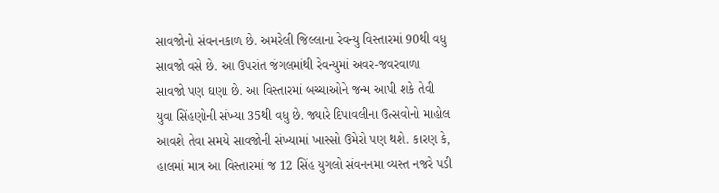સાવજોનો સંવનનકાળ છે. અમરેલી જિલ્લાના રેવન્યુ વિસ્તારમાં 90થી વધુ સાવજો વસે છે. આ ઉપરાંત જંગલમાંથી રેવન્યુમાં અવર-જવરવાળા સાવજો પણ ઘણા છે. આ વિસ્તારમાં બચ્ચાઓને જન્મ આપી શકે તેવી યુવા સિંહણોની સંખ્યા 35થી વધુ છે. જ્યારે દિપાવલીના ઉત્સવોનો માહોલ આવશે તેવા સમયે સાવજોની સંખ્યામાં ખાસ્સો ઉમેરો પણ થશે. કારણ કે, હાલમાં માત્ર આ વિસ્તારમાં જ 12 સિંહ યુગલો સંવનનમા વ્યસ્ત નજરે પડી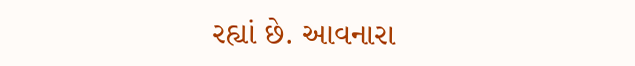રહ્યાં છે. આવનારા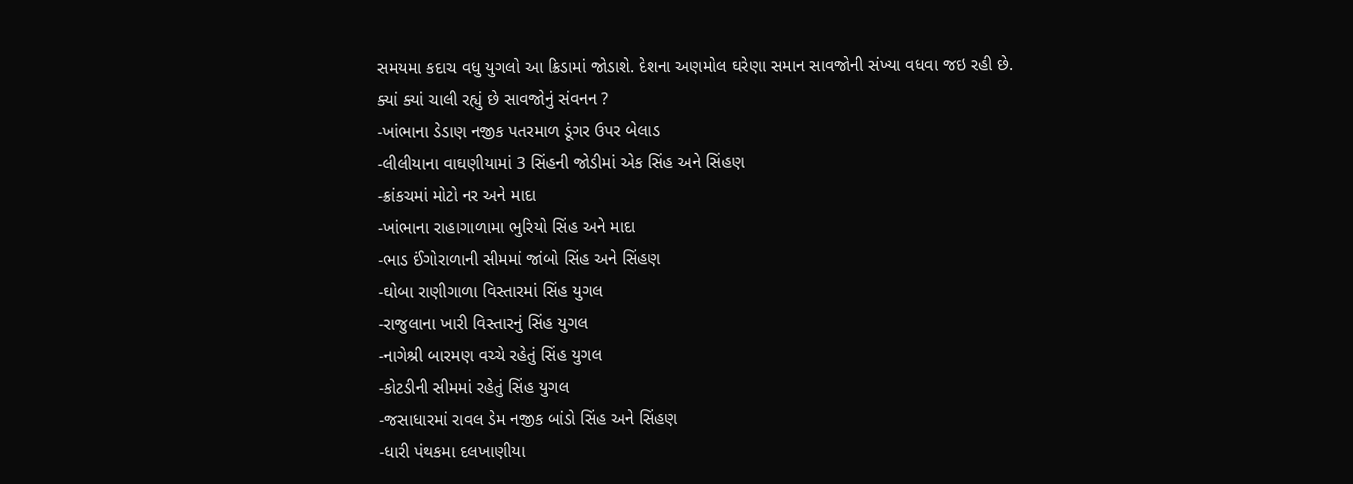સમયમા કદાચ વધુ યુગલો આ ક્રિડામાં જોડાશે. દેશના અણમોલ ઘરેણા સમાન સાવજોની સંખ્યા વધવા જઇ રહી છે.
ક્યાં ક્યાં ચાલી રહ્યું છે સાવજોનું સંવનન ?
-ખાંભાના ડેડાણ નજીક પતરમાળ ડૂંગર ઉપર બેલાડ
-લીલીયાના વાઘણીયામાં 3 સિંહની જોડીમાં એક સિંહ અને સિંહણ
-ક્રાંકચમાં મોટો નર અને માદા
-ખાંભાના રાહાગાળામા ભુરિયો સિંહ અને માદા
-ભાડ ઈંગોરાળાની સીમમાં જાંબો સિંહ અને સિંહણ
-ઘોબા રાણીગાળા વિસ્તારમાં સિંહ યુગલ
-રાજુલાના ખારી વિસ્તારનું સિંહ યુગલ
-નાગેશ્રી બારમણ વચ્ચે રહેતું સિંહ યુગલ
-કોટડીની સીમમાં રહેતું સિંહ યુગલ
-જસાધારમાં રાવલ ડેમ નજીક બાંડો સિંહ અને સિંહણ
-ધારી પંથકમા દલખાણીયા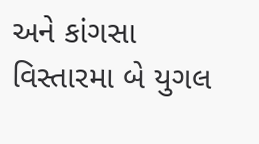અને કાંગસા વિસ્તારમા બે યુગલ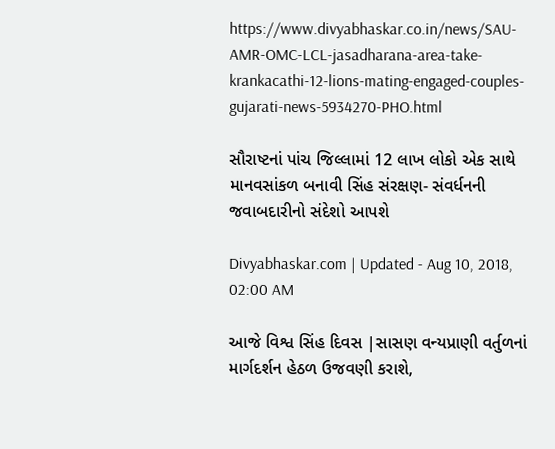https://www.divyabhaskar.co.in/news/SAU-AMR-OMC-LCL-jasadharana-area-take-krankacathi-12-lions-mating-engaged-couples-gujarati-news-5934270-PHO.html

સૌરાષ્ટનાં પાંચ જિલ્લામાં 12 લાખ લોકો એક સાથે માનવસાંકળ બનાવી સિંહ સંરક્ષણ- સંવર્ધનની જવાબદારીનો સંદેશો આપશે

Divyabhaskar.com | Updated - Aug 10, 2018, 02:00 AM

આજે વિશ્વ સિંહ દિવસ |સાસણ વન્યપ્રાણી વર્તુળનાં માર્ગદર્શન હેઠળ ઉજવણી કરાશે,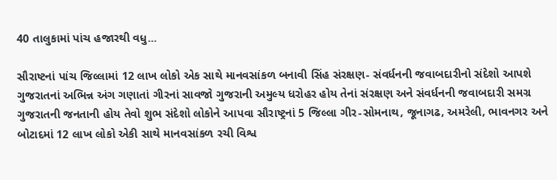40 તાલુકામાં પાંચ હજારથી વધુ...

સૌરાષ્ટનાં પાંચ જિલ્લામાં 12 લાખ લોકો એક સાથે માનવસાંકળ બનાવી સિંહ સંરક્ષણ- સંવર્ધનની જવાબદારીનો સંદેશો આપશે
ગુજરાતનાં અભિન્ન અંગ ગણાતાં ગીરનાં સાવજો ગુજરાની અમુલ્ય ધરોહર હોય તેનાં સંરક્ષણ અને સંવર્ધનની જવાબદારી સમગ્ર ગુજરાતની જનતાની હોય તેવો શુભ સંદેશો લોકોને આપવા સૌરાષ્ટ્રનાં 5 જિલ્લા ગીર-સોમનાથ, જૂનાગઢ, અમરેલી, ભાવનગર અને બોટાદમાં 12 લાખ લોકો એકી સાથે માનવસાંકળ રચી વિશ્વ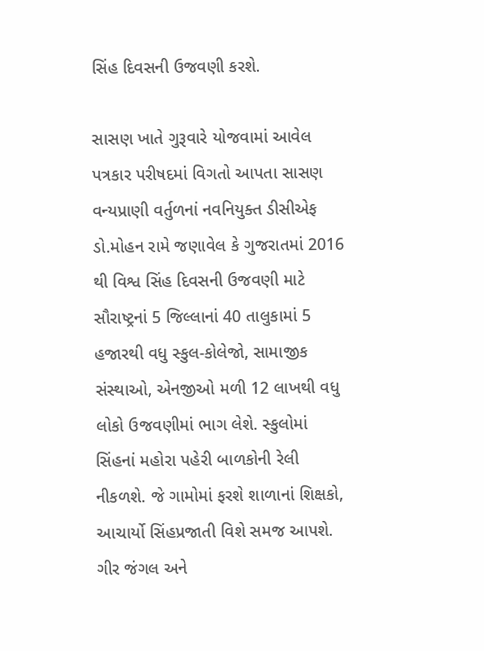સિંહ દિવસની ઉજવણી કરશે.

સાસણ ખાતે ગુરૂવારે યોજવામાં આવેલ પત્રકાર પરીષદમાં વિગતો આપતા સાસણ વન્યપ્રાણી વર્તુળનાં નવનિયુક્ત ડીસીએફ ડો.મોહન રામે જણાવેલ કે ગુજરાતમાં 2016 થી વિશ્વ સિંહ દિવસની ઉજવણી માટે સૌરાષ્ટ્રનાં 5 જિલ્લાનાં 40 તાલુકામાં 5 હજારથી વધુ સ્કુલ-કોલેજો, સામાજીક સંસ્થાઓ, એનજીઓ મળી 12 લાખથી વધુ લોકો ઉજવણીમાં ભાગ લેશે. સ્કુલોમાં સિંહનાં મહોરા પહેરી બાળકોની રેલી નીકળશે. જે ગામોમાં ફરશે શાળાનાં શિક્ષકો, આચાર્યો સિંહપ્રજાતી વિશે સમજ આપશે. ગીર જંગલ અને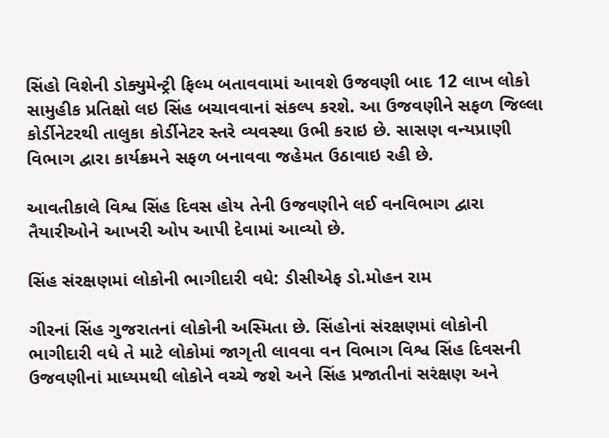સિંહો વિશેની ડોક્યુમેન્ટ્રી ફિલ્મ બતાવવામાં આવશે ઉજવણી બાદ 12 લાખ લોકો સામુહીક પ્રતિક્ષો લઇ સિંહ બચાવવાનાં સંકલ્પ કરશે. આ ઉજવણીને સફળ જિલ્લા કોર્ડીનેટરથી તાલુકા કોર્ડીનેટર સ્તરે વ્યવસ્થા ઉભી કરાઇ છે. સાસણ વન્યપ્રાણી વિભાગ દ્વારા કાર્યક્રમને સફળ બનાવવા જહેમત ઉઠાવાઇ રહી છે.

આવતીકાલે વિશ્વ સિંહ દિવસ હોય તેની ઉજવણીને લઈ વનવિભાગ દ્વારા તૈયારીઓને આખરી ઓપ આપી દેવામાં આવ્યો છે.

સિંહ સંરક્ષણમાં લોકોની ભાગીદારી વધે: ડીસીએફ ડો.મોહન રામ

ગીરનાં સિંહ ગુજરાતનાં લોકોની અસ્મિતા છે. સિંહોનાં સંરક્ષણમાં લોકોની ભાગીદારી વધે તે માટે લોકોમાં જાગૃતી લાવવા વન વિભાગ વિશ્વ સિંહ દિવસની ઉજવણીનાં માધ્યમથી લોકોને વચ્ચે જશે અને સિંહ પ્રજાતીનાં સરંક્ષણ અને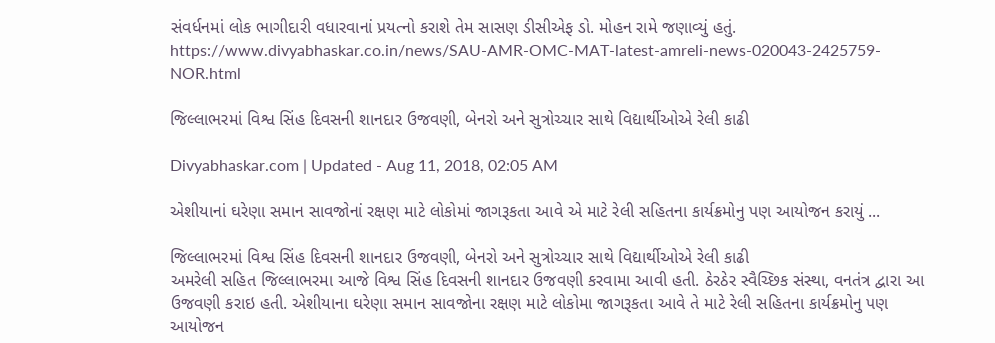સંવર્ધનમાં લોક ભાગીદારી વધારવાનાં પ્રયત્નો કરાશે તેમ સાસણ ડીસીએફ ડો. મોહન રામે જણાવ્યું હતું.
https://www.divyabhaskar.co.in/news/SAU-AMR-OMC-MAT-latest-amreli-news-020043-2425759-NOR.html

જિલ્લાભરમાં વિશ્વ સિંહ દિવસની શાનદાર ઉજવણી, બેનરો અને સુત્રોચ્ચાર સાથે વિદ્યાર્થીઓએ રેલી કાઢી

Divyabhaskar.com | Updated - Aug 11, 2018, 02:05 AM

એશીયાનાં ઘરેણા સમાન સાવજોનાં રક્ષણ માટે લોકોમાં જાગરૂકતા આવે એ માટે રેલી સહિતના કાર્યક્રમોનુ પણ આયોજન કરાયું ...

જિલ્લાભરમાં વિશ્વ સિંહ દિવસની શાનદાર ઉજવણી, બેનરો અને સુત્રોચ્ચાર સાથે વિદ્યાર્થીઓએ રેલી કાઢી
અમરેલી સહિત જિલ્લાભરમા આજે વિશ્વ સિંહ દિવસની શાનદાર ઉજવણી કરવામા આવી હતી. ઠેરઠેર સ્વૈચ્છિક સંસ્થા, વનતંત્ર દ્વારા આ ઉજવણી કરાઇ હતી. એશીયાના ઘરેણા સમાન સાવજોના રક્ષણ માટે લોકોમા જાગરૂકતા આવે તે માટે રેલી સહિતના કાર્યક્રમોનુ પણ આયોજન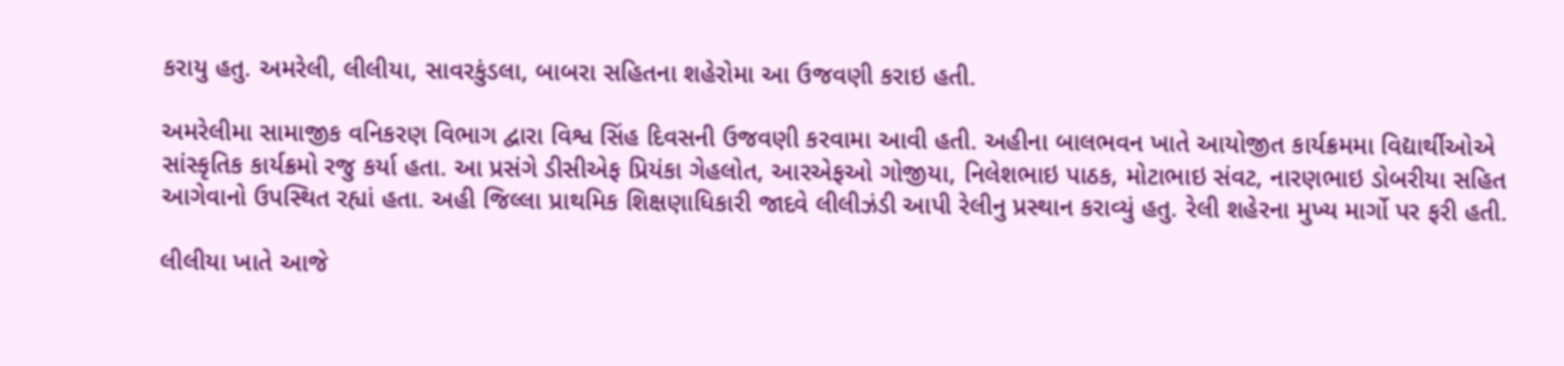કરાયુ હતુ. અમરેલી, લીલીયા, સાવરકુંડલા, બાબરા સહિતના શહેરોમા આ ઉજવણી કરાઇ હતી.

અમરેલીમા સામાજીક વનિકરણ વિભાગ દ્વારા વિશ્વ સિંહ દિવસની ઉજવણી કરવામા આવી હતી. અહીના બાલભવન ખાતે આયોજીત કાર્યક્રમમા વિદ્યાર્થીઓએ સાંસ્કૃતિક કાર્યક્રમો રજુ કર્યા હતા. આ પ્રસંગે ડીસીએફ પ્રિયંકા ગેહલોત, આરએફઓ ગોજીયા, નિલેશભાઇ પાઠક, મોટાભાઇ સંવટ, નારણભાઇ ડોબરીયા સહિત આગેવાનો ઉપસ્થિત રહ્યાં હતા. અહી જિલ્લા પ્રાથમિક શિક્ષણાધિકારી જાદવે લીલીઝંડી આપી રેલીનુ પ્રસ્થાન કરાવ્યું હતુ. રેલી શહેરના મુખ્ય માર્ગો પર ફરી હતી.

લીલીયા ખાતે આજે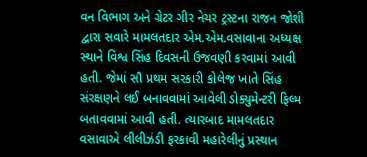વન વિભાગ અને ગ્રેટર ગીર નેચર ટ્રસ્ટના રાજન જોશી દ્વારા સવારે મામલતદાર એમ.એમ.વસાવાના અધ્યક્ષ સ્થાને વિશ્વ સિંહ દિવસની ઉજવણી કરવામાં આવી હતી. જેમાં સૌ પ્રથમ સરકારી કોલેજ ખાતે સિંહ સંરક્ષણને લઈ બનાવવામાં આવેલી ડોક્યુમેન્ટરી ફિલ્મ બતાવવામાં આવી હતી. ત્યારબાદ મામલતદાર વસાવાએ લીલીઝંડી ફરકાવી મહારેલીનું પ્રસ્થાન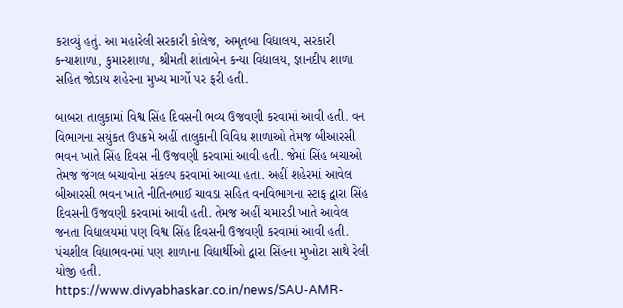કરાવ્યું હતું. આ મહારેલી સરકારી કોલેજ, અમૃતબા વિદ્યાલય, સરકારી કન્યાશાળા, કુમારશાળા, શ્રીમતી શાંતાબેન કન્યા વિદ્યાલય, જ્ઞાનદીપ શાળા સહિત જોડાય શહેરના મુખ્ય માર્ગો પર ફરી હતી.

બાબરા તાલુકામાં વિશ્વ સિંહ દિવસની ભવ્ય ઉજવણી કરવામાં આવી હતી. વન વિભાગના સયુંકત ઉપક્રમે અહીં તાલુકાની વિવિધ શાળાઓ તેમજ બીઆરસી ભવન ખાતે સિંહ દિવસ ની ઉજવણી કરવામાં આવી હતી. જેમાં સિંહ બચાઓ તેમજ જંગલ બચાવોના સંકલ્પ કરવામાં આવ્યા હતા. અહીં શહેરમાં આવેલ બીઆરસી ભવન ખાતે નીતિનભાઈ ચાવડા સહિત વનવિભાગના સ્ટાફ દ્વારા સિંહ દિવસની ઉજવણી કરવામાં આવી હતી. તેમજ અહીં ચમારડી ખાતે આવેલ જનતા વિદ્યાલયમાં પણ વિશ્વ સિંહ દિવસની ઉજવણી કરવામાં આવી હતી. પંચશીલ વિદ્યાભવનમાં પણ શાળાના વિદ્યાર્થીઓ દ્વારા સિંહના મુખોટા સાથે રેલી યોજી હતી.
https://www.divyabhaskar.co.in/news/SAU-AMR-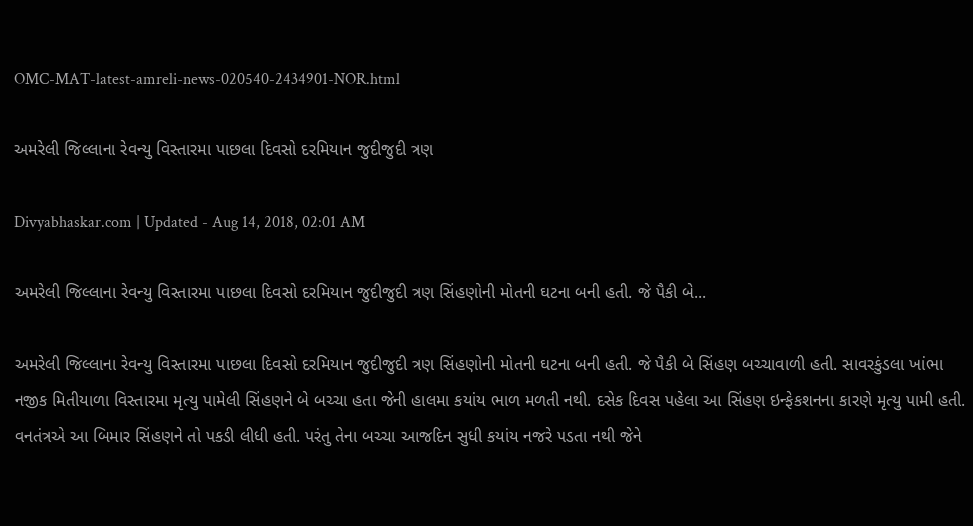OMC-MAT-latest-amreli-news-020540-2434901-NOR.html

અમરેલી જિલ્લાના રેવન્યુ વિસ્તારમા પાછલા દિવસો દરમિયાન જુદીજુદી ત્રણ

Divyabhaskar.com | Updated - Aug 14, 2018, 02:01 AM

અમરેલી જિલ્લાના રેવન્યુ વિસ્તારમા પાછલા દિવસો દરમિયાન જુદીજુદી ત્રણ સિંહણોની મોતની ઘટના બની હતી. જે પૈકી બે...

અમરેલી જિલ્લાના રેવન્યુ વિસ્તારમા પાછલા દિવસો દરમિયાન જુદીજુદી ત્રણ સિંહણોની મોતની ઘટના બની હતી. જે પૈકી બે સિંહણ બચ્ચાવાળી હતી. સાવરકુંડલા ખાંભા નજીક મિતીયાળા વિસ્તારમા મૃત્યુ પામેલી સિંહણને બે બચ્ચા હતા જેની હાલમા કયાંય ભાળ મળતી નથી. દસેક દિવસ પહેલા આ સિંહણ ઇન્ફેકશનના કારણે મૃત્યુ પામી હતી. વનતંત્રએ આ બિમાર સિંહણને તો પકડી લીધી હતી. પરંતુ તેના બચ્ચા આજદિન સુધી કયાંય નજરે પડતા નથી જેને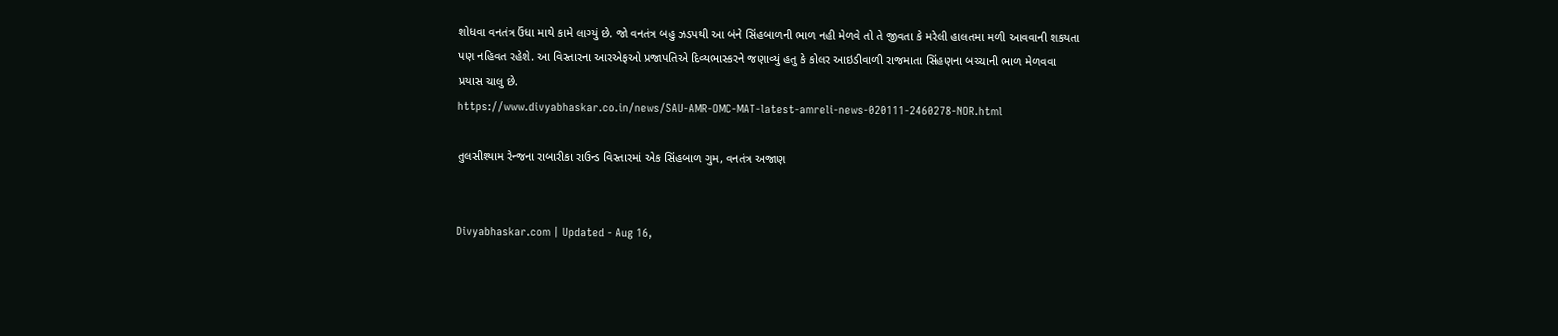શોધવા વનતંત્ર ઉંધા માથે કામે લાગ્યું છે. જો વનતંત્ર બહુ ઝડપથી આ બંને સિંહબાળની ભાળ નહી મેળવે તો તે જીવતા કે મરેલી હાલતમા મળી આવવાની શકયતા પણ નહિવત રહેશે. આ વિસ્તારના આરએફઓ પ્રજાપતિએ દિવ્યભાસ્કરને જણાવ્યું હતુ કે કોલર આઇડીવાળી રાજમાતા સિંહણના બચ્ચાની ભાળ મેળવવા પ્રયાસ ચાલુ છે.
https://www.divyabhaskar.co.in/news/SAU-AMR-OMC-MAT-latest-amreli-news-020111-2460278-NOR.html

તુલસીશ્યામ રેન્જના રાબારીકા રાઉન્ડ વિસ્તારમાં એક સિંહબાળ ગુમ, વનતંત્ર અજાણ


Divyabhaskar.com | Updated - Aug 16,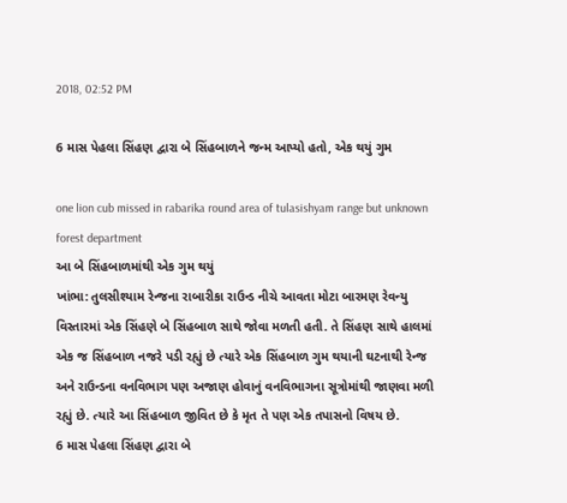2018, 02:52 PM

6 માસ પેહલા સિંહણ દ્વારા બે સિંહબાળને જન્મ આપ્યો હતો, એક થયું ગુમ

one lion cub missed in rabarika round area of tulasishyam range but unknown forest department
આ બે સિંહબાળમાંથી એક ગુમ થયું
ખાંભા: તુલસીશ્યામ રેન્જના રાબારીકા રાઉન્ડ નીચે આવતા મોટા બારમણ રેવન્યુ વિસ્તારમાં એક સિંહણે બે સિંહબાળ સાથે જોવા મળતી હતી. તે સિંહણ સાથે હાલમાં એક જ સિંહબાળ નજરે પડી રહ્યું છે ત્યારે એક સિંહબાળ ગુમ થયાની ઘટનાથી રેન્જ અને રાઉન્ડના વનવિભાગ પણ અજાણ હોવાનું વનવિભાગના સૂત્રોમાંથી જાણવા મળી રહ્યું છે. ત્યારે આ સિંહબાળ જીવિત છે કે મૃત તે પણ એક તપાસનો વિષય છે.
6 માસ પેહલા સિંહણ દ્વારા બે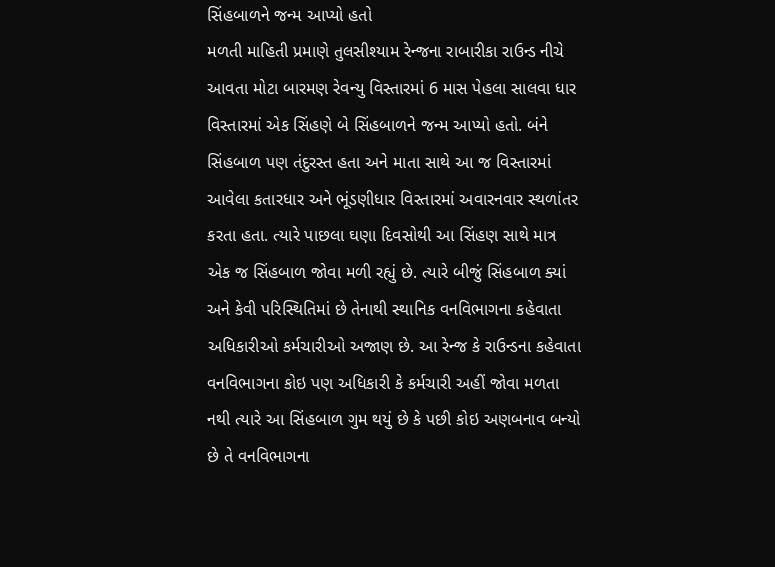સિંહબાળને જન્મ આપ્યો હતો
મળતી માહિતી પ્રમાણે તુલસીશ્યામ રેન્જના રાબારીકા રાઉન્ડ નીચે આવતા મોટા બારમણ રેવન્યુ વિસ્તારમાં 6 માસ પેહલા સાલવા ધાર વિસ્તારમાં એક સિંહણે બે સિંહબાળને જન્મ આપ્યો હતો. બંને સિંહબાળ પણ તંદુરસ્ત હતા અને માતા સાથે આ જ વિસ્તારમાં આવેલા કતારધાર અને ભૂંડણીધાર વિસ્તારમાં અવારનવાર સ્થળાંતર કરતા હતા. ત્યારે પાછલા ઘણા દિવસોથી આ સિંહણ સાથે માત્ર એક જ સિંહબાળ જોવા મળી રહ્યું છે. ત્યારે બીજું સિંહબાળ ક્યાં અને કેવી પરિસ્થિતિમાં છે તેનાથી સ્થાનિક વનવિભાગના કહેવાતા અધિકારીઓ કર્મચારીઓ અજાણ છે. આ રેન્જ કે રાઉન્ડના કહેવાતા વનવિભાગના કોઇ પણ અધિકારી કે કર્મચારી અહીં જોવા મળતા નથી ત્યારે આ સિંહબાળ ગુમ થયું છે કે પછી કોઇ અણબનાવ બન્યો છે તે વનવિભાગના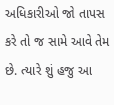અધિકારીઓ જો તાપસ કરે તો જ સામે આવે તેમ છે. ત્યારે શું હજુ આ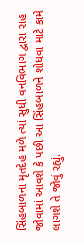સિંહબાળના મૃતદેહ મળે ત્યાં સુધી વનવિભાગ દ્વારા રાહ જોવામાં આવશે કે પછી આ સિંહબાળને શોધવા માટે કામે લાગશે તે જોવું રહ્યું.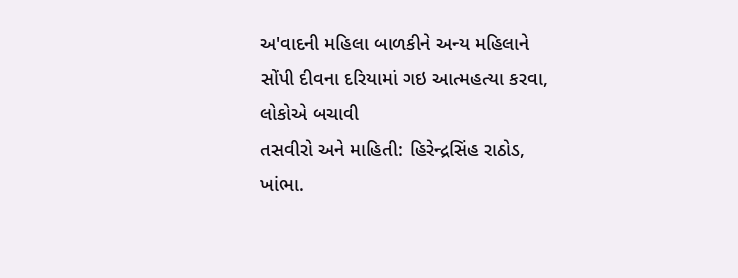અ'વાદની મહિલા બાળકીને અન્ય મહિલાને સોંપી દીવના દરિયામાં ગઇ આત્મહત્યા કરવા, લોકોએ બચાવી
તસવીરો અને માહિતી: હિરેન્દ્રસિંહ રાઠોડ, ખાંભા.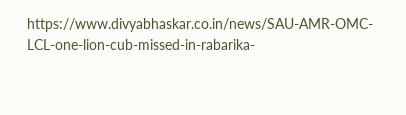https://www.divyabhaskar.co.in/news/SAU-AMR-OMC-LCL-one-lion-cub-missed-in-rabarika-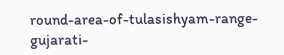round-area-of-tulasishyam-range-gujarati-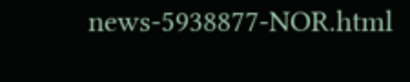news-5938877-NOR.html